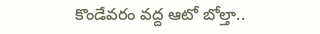కొండేవరం వద్ద ఆటో బోల్తా..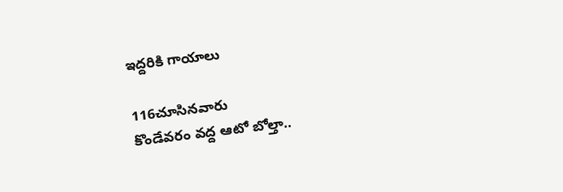ఇద్దరికి గాయాలు

116చూసినవారు
కొండేవరం వద్ద ఆటో బోల్తా..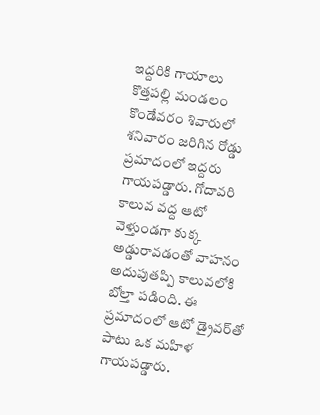ఇద్దరికి గాయాలు
కొత్తపల్లి మండలం కొండేవరం శివారులో శనివారం జరిగిన రోడ్డు ప్రమాదంలో ఇద్దరు గాయపడ్డారు. గోదావరి కాలువ వద్ద ఆటో వెళ్తుండగా కుక్క అడ్డురావడంతో వాహనం అదుపుతప్పి కాలువలోకి బోల్తా పడింది. ఈ ప్రమాదంలో ఆటో డ్రైవర్‌తో పాటు ఒక మహిళ గాయపడ్డారు.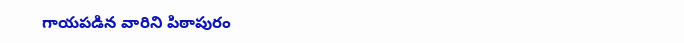గాయపడిన వారిని పిఠాపురం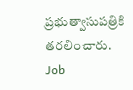ప్రభుత్వాసుపత్రికి తరలించారు.
Job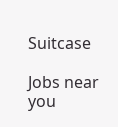Suitcase

Jobs near you